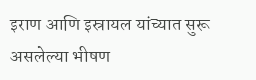इराण आणि इस्रायल यांच्यात सुरू असलेल्या भीषण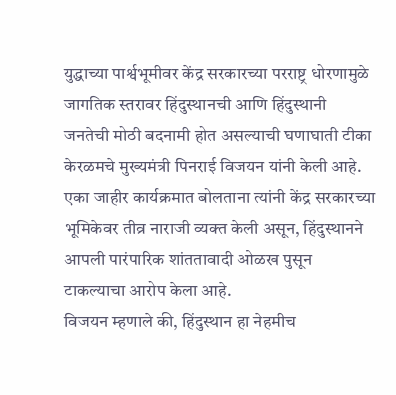युद्धाच्या पार्श्वभूमीवर केंद्र सरकारच्या परराष्ट्र धोरणामुळे जागतिक स्तरावर हिंदुस्थानची आणि हिंदुस्थानी जनतेची मोठी बदनामी होत असल्याची घणाघाती टीका केरळमचे मुख्यमंत्री पिनराई विजयन यांनी केली आहे. एका जाहीर कार्यक्रमात बोलताना त्यांनी केंद्र सरकारच्या भूमिकेवर तीव्र नाराजी व्यक्त केली असून, हिंदुस्थानने आपली पारंपारिक शांततावादी ओळख पुसून टाकल्याचा आरोप केला आहे.
विजयन म्हणाले की, हिंदुस्थान हा नेहमीच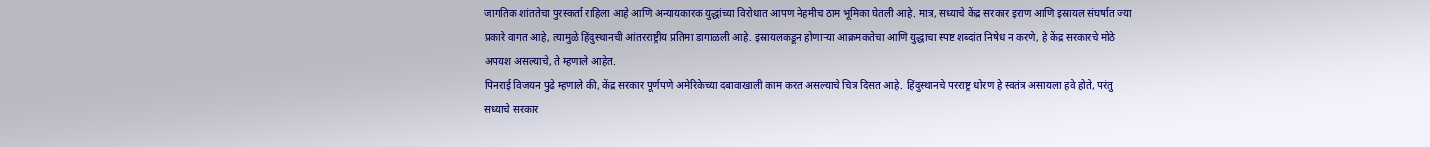जागतिक शांततेचा पुरस्कर्ता राहिला आहे आणि अन्यायकारक युद्धांच्या विरोधात आपण नेहमीच ठाम भूमिका घेतली आहे. मात्र, सध्याचे केंद्र सरकार इराण आणि इस्रायल संघर्षात ज्या प्रकारे वागत आहे, त्यामुळे हिंदुस्थानची आंतरराष्ट्रीय प्रतिमा डागाळली आहे. इस्रायलकडून होणाऱ्या आक्रमकतेचा आणि युद्धाचा स्पष्ट शब्दांत निषेध न करणे, हे केंद्र सरकारचे मोठे अपयश असल्याचे, ते म्हणाले आहेत.
पिनराई विजयन पुढे म्हणाले की, केंद्र सरकार पूर्णपणे अमेरिकेच्या दबावाखाली काम करत असल्याचे चित्र दिसत आहे. हिंदुस्थानचे परराष्ट्र धोरण हे स्वतंत्र असायला हवे होते, परंतु सध्याचे सरकार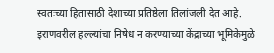स्वतःच्या हितासाठी देशाच्या प्रतिष्ठेला तिलांजली देत आहे. इराणवरील हल्ल्यांचा निषेध न करण्याच्या केंद्राच्या भूमिकेमुळे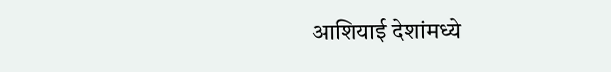आशियाई देशांमध्ये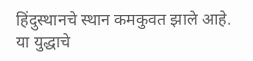हिंदुस्थानचे स्थान कमकुवत झाले आहे. या युद्धाचे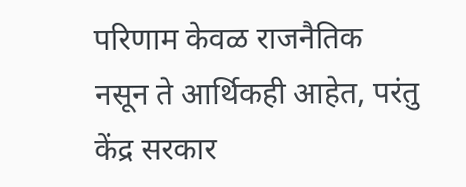परिणाम केवळ राजनैतिक नसून ते आर्थिकही आहेत, परंतु केंद्र सरकार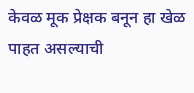केवळ मूक प्रेक्षक बनून हा खेळ पाहत असल्याची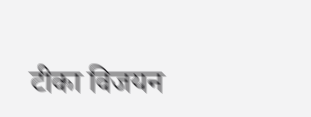टीका विजयन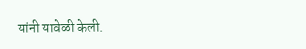यांनी यावेळी केली.